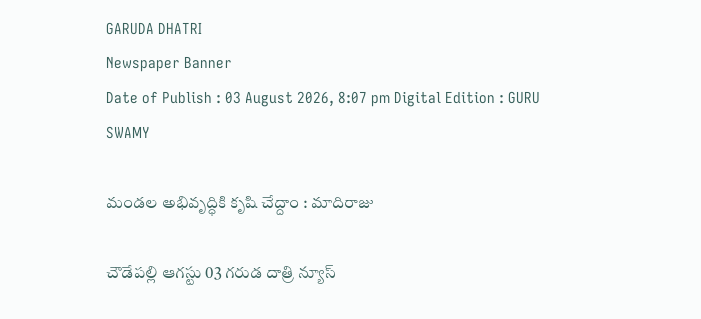GARUDA DHATRI
Newspaper Banner
Date of Publish : 03 August 2026, 8:07 pm Digital Edition : GURU SWAMY

మండల అభివృద్ధికి కృషి చేద్దాం : మాదిరాజు

చౌడేపల్లి ఆగస్టు 03 గరుడ దాత్రి న్యూస్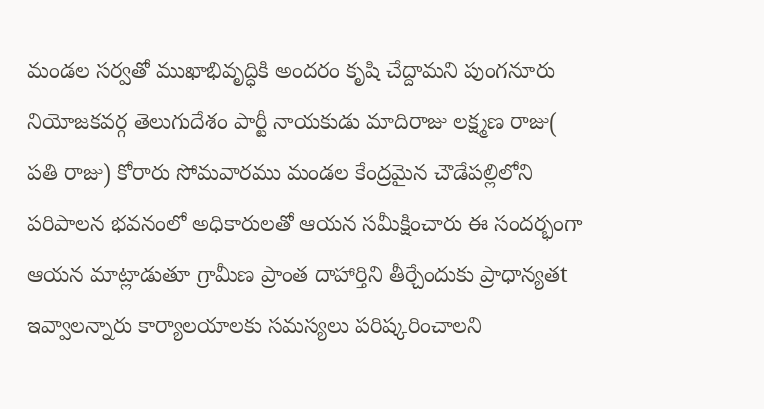మండల సర్వతో ముఖాభివృద్ధికి అందరం కృషి చేద్దామని పుంగనూరు నియోజకవర్గ తెలుగుదేశం పార్టీ నాయకుడు మాదిరాజు లక్ష్మణ రాజు( పతి రాజు) కోరారు సోమవారము మండల కేంద్రమైన చౌడేపల్లిలోని పరిపాలన భవనంలో అధికారులతో ఆయన సమీక్షించారు ఈ సందర్భంగా ఆయన మాట్లాడుతూ గ్రామీణ ప్రాంత దాహార్తిని తీర్చేందుకు ప్రాధాన్యతt ఇవ్వాలన్నారు కార్యాలయాలకు సమస్యలు పరిష్కరించాలని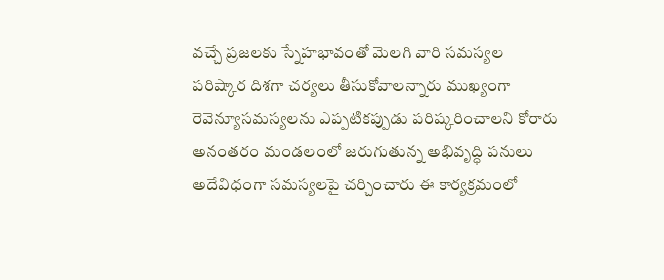వచ్చే ప్రజలకు స్నేహభావంతో మెలగి వారి సమస్యల పరిష్కార దిశగా చర్యలు తీసుకోవాలన్నారు ముఖ్యంగా రెవెన్యూసమస్యలను ఎప్పటికప్పుడు పరిష్కరించాలని కోరారు అనంతరం మండలంలో జరుగుతున్న అభివృద్ధి పనులు అదేవిధంగా సమస్యలపై చర్చించారు ఈ కార్యక్రమంలో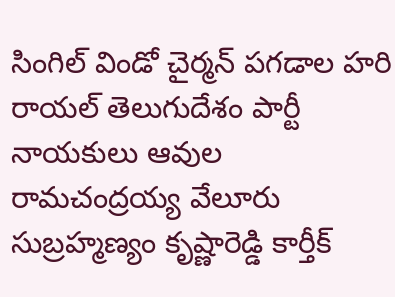సింగిల్ విండో చైర్మన్ పగడాల హరి రాయల్ తెలుగుదేశం పార్టీ నాయకులు ఆవుల రామచంద్రయ్య వేలూరు సుబ్రహ్మణ్యం కృష్ణారెడ్డి కార్తీక్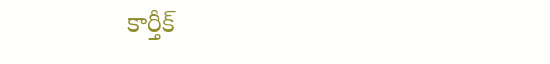కార్తీక్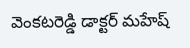వెంకటరెడ్డి డాక్టర్ మహేష్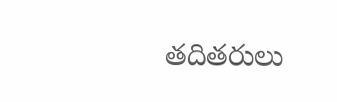తదితరులు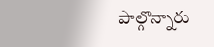పాల్గొన్నారు